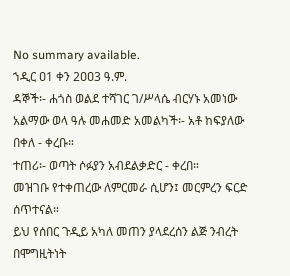No summary available.
ኀዲር ዐ1 ቀን 2ዐዐ3 ዓ.ም.
ዳኞች፡- ሐጎስ ወልደ ተሻገር ገ/ሥላሴ ብርሃኑ አመነው አልማው ወላ ዓሉ መሐመድ አመልካች፡- አቶ ከፍያለው በቀለ - ቀረቡ።
ተጠሪ፡- ወጣት ሶፉያን አብደልቃድር - ቀረበ።
መዝገቡ የተቀጠረው ለምርመራ ሲሆን፤ መርምረን ፍርድ ሰጥተናል።
ይህ የሰበር ጉዲይ አካለ መጠን ያላደረሰን ልጅ ንብረት በሞግዚትነት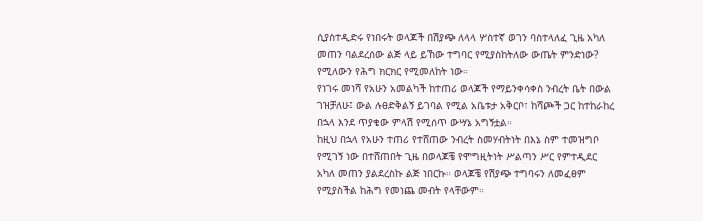ሲያስተዲድሩ የነበሩት ወላጆች በሽያጭ ለላላ ሦስተኛ ወገን ባስተላለፈ ጊዜ አካለ መጠን ባልደረሰው ልጅ ላይ ይኸው ተግባር የሚያስከትለው ውጤት ምንድነው? የሚለውን የሕግ ክርክር የሚመለከት ነው።
የነገሩ መነሻ የአሁን አመልካች ከተጠሪ ወላጆች የማይንቀሳቀስ ንብረት ቤት በውል ገዝቻለሁ፤ ውል ሉፀድቅልኝ ይገባል የሚል አቤቱታ አቅርቦ፣ ከሻጮች ጋር ከተከራከረ በኋላ እንደ ጥያቄው ምላሽ የሚሰጥ ውሣኔ አግኝቷል።
ከዚህ በኋላ የአሁን ተጠሪ የተሸጠው ንብረት ስመሃብትነት በእኔ ስም ተመዝግቦ የሚገኝ ነው በተሸጠበት ጊዜ በወላጆቼ የሞግዚትነት ሥልጣን ሥር የምተዲደር አካለ መጠን ያልደረስኩ ልጅ ነበርኩ። ወላጆቼ የሽያጭ ተግባሩን ለመፈፀም የሚያስችል ከሕግ የመነጨ መብት የላቸውም።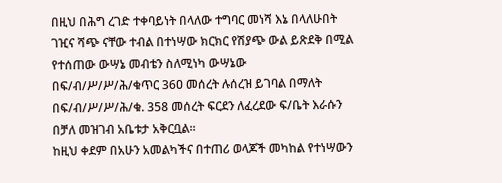በዚህ በሕግ ረገድ ተቀባይነት በላለው ተግባር መነሻ እኔ በላለሁበት ገዢና ሻጭ ናቸው ተብል በተነሣው ክርክር የሽያጭ ውል ይጽደቅ በሚል የተሰጠው ውሣኔ መብቴን ስለሚነካ ውሣኔው በፍ/ብ/ሥ/ሥ/ሕ/ቁጥር 36ዐ መሰረት ሉሰረዝ ይገባል በማለት በፍ/ብ/ሥ/ሥ/ሕ/ቁ. 358 መሰረት ፍርደን ለፈረደው ፍ/ቤት እራሱን በቻለ መዝገብ አቤቱታ አቅርቧል።
ከዚህ ቀደም በአሁን አመልካችና በተጠሪ ወላጆች መካከል የተነሣውን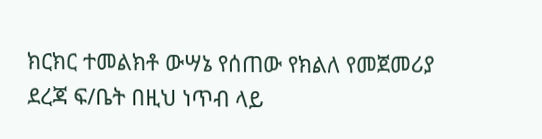ክርክር ተመልክቶ ውሣኔ የሰጠው የክልለ የመጀመሪያ ደረጃ ፍ/ቤት በዚህ ነጥብ ላይ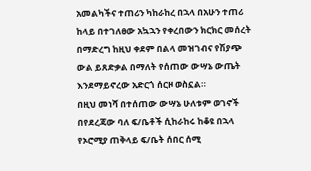አመልካችና ተጠሪን ካከራከረ በኋላ በአሁን ተጠሪ ከላይ በተገለፀው አኳኋን የቀረበውን ክርክር መሰረት በማድረግ ከዚህ ቀደም በልላ መዝገብና የሽያጭ ውል ይጸድቃል በማለት የሰጠው ውሣኔ ውጤት እንደማይኖረው አድርጎ ሰርዞ ወስኗል።
በዚህ መነሻ በተሰጠው ውሣኔ ሁለቱም ወገኖች በየደረጃው ባለ ፍ/ቤቶች ሲከራከሩ ከቆዩ በኋላ የኦሮሚያ ጠቅላይ ፍ/ቤት ሰበር ሰሚ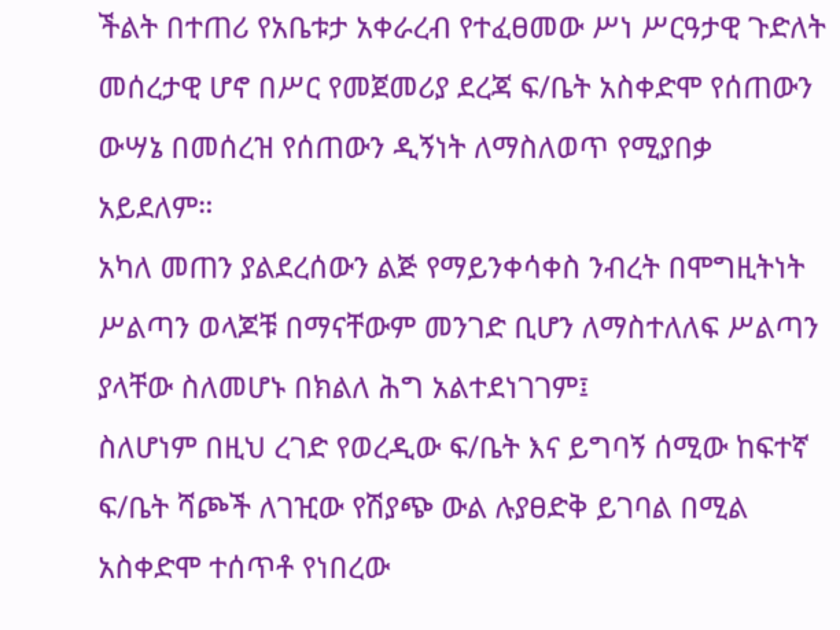ችልት በተጠሪ የአቤቱታ አቀራረብ የተፈፀመው ሥነ ሥርዓታዊ ጉድለት መሰረታዊ ሆኖ በሥር የመጀመሪያ ደረጃ ፍ/ቤት አስቀድሞ የሰጠውን ውሣኔ በመሰረዝ የሰጠውን ዲኝነት ለማስለወጥ የሚያበቃ አይደለም።
አካለ መጠን ያልደረሰውን ልጅ የማይንቀሳቀስ ንብረት በሞግዚትነት ሥልጣን ወላጆቹ በማናቸውም መንገድ ቢሆን ለማስተለለፍ ሥልጣን ያላቸው ስለመሆኑ በክልለ ሕግ አልተደነገገም፤
ስለሆነም በዚህ ረገድ የወረዲው ፍ/ቤት እና ይግባኝ ሰሚው ከፍተኛ ፍ/ቤት ሻጮች ለገዢው የሽያጭ ውል ሉያፀድቅ ይገባል በሚል አስቀድሞ ተሰጥቶ የነበረው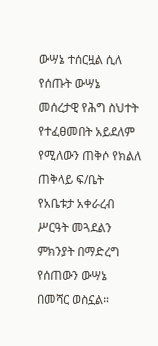ውሣኔ ተሰርዟል ሲለ የሰጡት ውሣኔ መሰረታዊ የሕግ ስህተት የተፈፀመበት አይደለም የሚለውን ጠቅሶ የክልለ ጠቅላይ ፍ/ቤት የአቤቱታ አቀራረብ ሥርዓት መጓደልን ምክንያት በማድረግ የሰጠውን ውሣኔ በመሻር ወስኗል።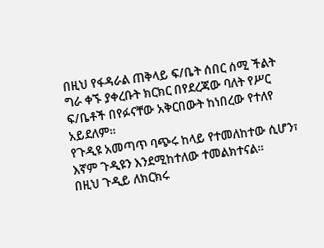በዚህ የፋዳራል ጠቅላይ ፍ/ቤት ሰበር ሰሚ ችልት ግራ ቀኙ ያቀረቡት ክርክር በየደረጃው ባለት የሥር ፍ/ቤቶች በየፉናቸው አቅርበውት ከነበረው የተለየ አይደለም።
የጉዲዩ አመጣጥ ባጭሩ ከላይ የተመለከተው ሲሆን፣ እኛም ጉዲዩን እንደሚከተለው ተመልክተናል።
በዚህ ጉዲይ ለክርክሩ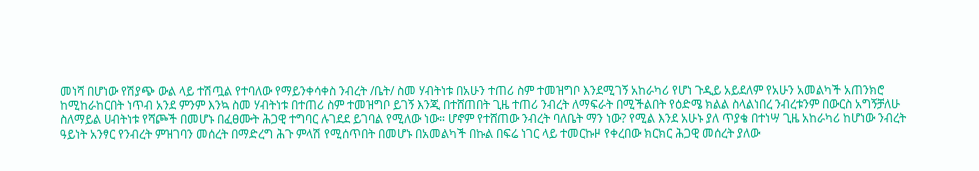መነሻ በሆነው የሽያጭ ውል ላይ ተሽጧል የተባለው የማይንቀሳቀስ ንብረት /ቤት/ ስመ ሃብትነቱ በአሁን ተጠሪ ስም ተመዝግቦ እንደሚገኝ አከራካሪ የሆነ ጉዲይ አይደለም የአሁን አመልካች አጠንክሮ ከሚከራከርበት ነጥብ አንደ ምንም እንኳ ስመ ሃብትነቱ በተጠሪ ስም ተመዝግቦ ይገኝ እንጂ በተሸጠበት ጊዜ ተጠሪ ንብረት ለማፍራት በሚችልበት የዕድሜ ክልል ስላልነበረ ንብረቱንም በውርስ አግኝቻለሁ ስለማይል ሀብትነቱ የሻጮች በመሆኑ በፈፀሙት ሕጋዊ ተግባር ሉገደደ ይገባል የሚለው ነው። ሆኖም የተሸጠው ንብረት ባለቤት ማን ነው? የሚል እንደ አሁኑ ያለ ጥያቄ በተነሣ ጊዜ አከራካሪ ከሆነው ንብረት ዓይነት አንፃር የንብረት ምዝገባን መሰረት በማድረግ ሕጉ ምላሽ የሚሰጥበት በመሆኑ በአመልካች በኩል በፍሬ ነገር ላይ ተመርኩዞ የቀረበው ክርክር ሕጋዊ መሰረት ያለው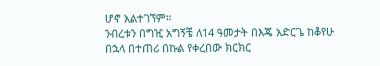ሆኖ አልተገኘም።
ንብረቱን በግዢ አግኝቼ ለ14 ዓመታት በእጄ አድርጌ ከቆየሁ በኋላ በተጠሪ በኩል የቀረበው ክርክር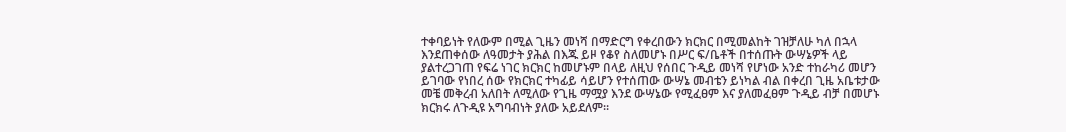ተቀባይነት የለውም በሚል ጊዜን መነሻ በማድርግ የቀረበውን ክርክር በሚመልከት ገዝቻለሁ ካለ በኋላ እንደጠቀሰው ለዓመታት ያሕል በእጁ ይዞ የቆየ ስለመሆኑ በሥር ፍ/ቤቶች በተሰጡት ውሣኔዎች ላይ ያልተረጋገጠ የፍሬ ነገር ክርክር ከመሆኑም በላይ ለዚህ የሰበር ጉዲይ መነሻ የሆነው አንድ ተከራካሪ መሆን ይገባው የነበረ ሰው የክርክር ተካፊይ ሳይሆን የተሰጠው ውሣኔ መብቴን ይነካል ብል በቀረበ ጊዜ አቤቱታው መቼ መቅረብ አለበት ለሚለው የጊዜ ማሟያ እንደ ውሣኔው የሚፈፀም እና ያለመፈፀም ጉዲይ ብቻ በመሆኑ ክርክሩ ለጉዲዩ አግባብነት ያለው አይደለም።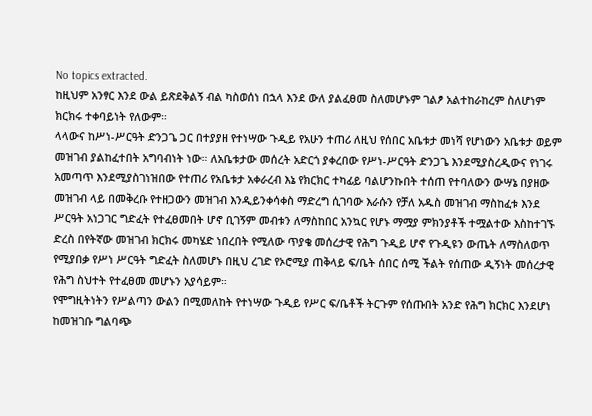No topics extracted.
ከዚህም አንፃር እንደ ውል ይጽደቅልኝ ብል ካስወሰነ በኋላ እንደ ውለ ያልፈፀመ ስለመሆኑም ገልፆ አልተከራከረም ስለሆነም ክርክሩ ተቀባይነት የለውም።
ላላውና ከሥነ-ሥርዓት ድንጋጌ ጋር በተያያዘ የተነሣው ጉዲይ የአሁን ተጠሪ ለዚህ የሰበር አቤቱታ መነሻ የሆነውን አቤቱታ ወይም መዝገብ ያልከፈተበት አግባብነት ነው። ለአቤቱታው መሰረት አድርጎ ያቀረበው የሥነ-ሥርዓት ድንጋጌ እንደሚያስረዲውና የነገሩ አመጣጥ እንደሚያስገነዝበው የተጠሪ የአቤቱታ አቀራረብ እኔ የክርክር ተካፊይ ባልሆንኩበት ተሰጠ የተባለውን ውሣኔ በያዘው መዝገብ ላይ በመቅረቡ የተዘጋውን መዝገብ እንዲይንቀሳቀስ ማድረግ ሲገባው እራሱን የቻለ አዱስ መዝገብ ማስከፈቱ እንደ ሥርዓት አነጋገር ግድፈት የተፈፀመበት ሆኖ ቢገኝም መብቱን ለማስከበር አንኳር የሆኑ ማሟያ ምክንያቶች ተሟልተው እስከተገኙ ድረስ በየትኛው መዝገብ ክርክሩ መካሄድ ነበረበት የሚለው ጥያቄ መሰረታዊ የሕግ ጉዲይ ሆኖ የጉዲዩን ውጤት ለማስለወጥ የሚያበቃ የሥነ ሥርዓት ግድፈት ስለመሆኑ በዚህ ረገድ የኦሮሚያ ጠቅላይ ፍ/ቤት ሰበር ሰሚ ችልት የሰጠው ዲኝነት መሰረታዊ የሕግ ስህተት የተፈፀመ መሆኑን አያሳይም።
የሞግዚትነትን የሥልጣን ውልን በሚመለከት የተነሣው ጉዲይ የሥር ፍ/ቤቶች ትርጉም የሰጡበት አንድ የሕግ ክርክር እንደሆነ ከመዝገቡ ግልባጭ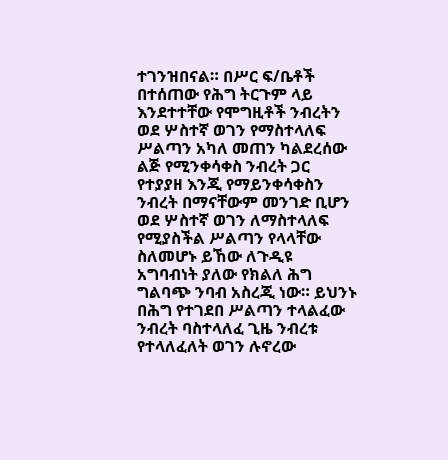ተገንዝበናል። በሥር ፍ/ቤቶች በተሰጠው የሕግ ትርጉም ላይ እንደተተቸው የሞግዚቶች ንብረትን ወደ ሦስተኛ ወገን የማስተላለፍ ሥልጣን አካለ መጠን ካልደረሰው ልጅ የሚንቀሳቀስ ንብረት ጋር የተያያዘ እንጂ የማይንቀሳቀስን ንብረት በማናቸውም መንገድ ቢሆን ወደ ሦስተኛ ወገን ለማስተላለፍ የሚያስችል ሥልጣን የላላቸው ስለመሆኑ ይኸው ለጉዲዩ አግባብነት ያለው የክልለ ሕግ ግልባጭ ንባብ አስረጂ ነው። ይህንኑ በሕግ የተገደበ ሥልጣን ተላልፈው ንብረት ባስተላለፈ ጊዜ ንብረቱ የተላለፈለት ወገን ሉኖረው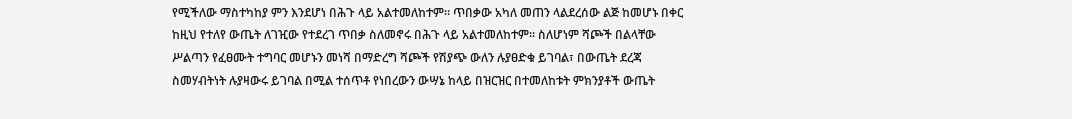የሚችለው ማስተካከያ ምን እንደሆነ በሕጉ ላይ አልተመለከተም። ጥበቃው አካለ መጠን ላልደረሰው ልጅ ከመሆኑ በቀር ከዚህ የተለየ ውጤት ለገዢው የተደረገ ጥበቃ ስለመኖሩ በሕጉ ላይ አልተመለከተም። ስለሆነም ሻጮች በልላቸው ሥልጣን የፈፀሙት ተግባር መሆኑን መነሻ በማድረግ ሻጮች የሽያጭ ውለን ሉያፀድቁ ይገባል፣ በውጤት ደረጃ ስመሃብትነት ሉያዛውሩ ይገባል በሚል ተሰጥቶ የነበረውን ውሣኔ ከላይ በዝርዝር በተመለከቱት ምክንያቶች ውጤት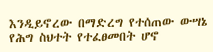እንዲይኖረው በማድረግ የተሰጠው ውሣኔ የሕግ ስህተት የተፈፀመበት ሆኖ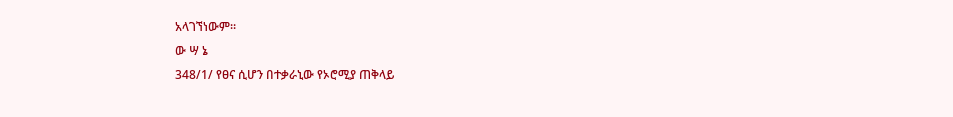አላገኘነውም።
ው ሣ ኔ
348/1/ የፀና ሲሆን በተቃራኒው የኦሮሚያ ጠቅላይ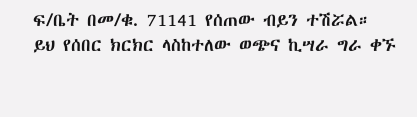ፍ/ቤት በመ/ቁ. 71141 የሰጠው ብይን ተሽሯል።
ይህ የሰበር ክርክር ላስከተለው ወጭና ኪሣራ ግራ ቀኙ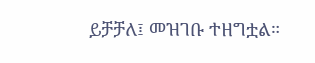ይቻቻለ፤ መዝገቡ ተዘግቷል።